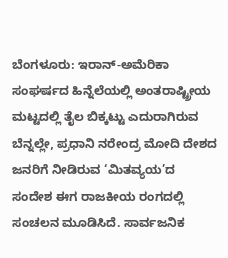ಬೆಂಗಳೂರು: ಇರಾನ್-ಅಮೆರಿಕಾ ಸಂಘರ್ಷದ ಹಿನ್ನೆಲೆಯಲ್ಲಿ ಅಂತರಾಷ್ಟ್ರೀಯ ಮಟ್ಟದಲ್ಲಿ ತೈಲ ಬಿಕ್ಕಟ್ಟು ಎದುರಾಗಿರುವ ಬೆನ್ನಲ್ಲೇ, ಪ್ರಧಾನಿ ನರೇಂದ್ರ ಮೋದಿ ದೇಶದ ಜನರಿಗೆ ನೀಡಿರುವ ‘ಮಿತವ್ಯಯ’ದ ಸಂದೇಶ ಈಗ ರಾಜಕೀಯ ರಂಗದಲ್ಲಿ ಸಂಚಲನ ಮೂಡಿಸಿದೆ. ಸಾರ್ವಜನಿಕ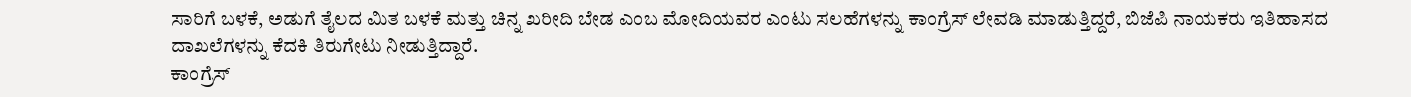ಸಾರಿಗೆ ಬಳಕೆ, ಅಡುಗೆ ತೈಲದ ಮಿತ ಬಳಕೆ ಮತ್ತು ಚಿನ್ನ ಖರೀದಿ ಬೇಡ ಎಂಬ ಮೋದಿಯವರ ಎಂಟು ಸಲಹೆಗಳನ್ನು ಕಾಂಗ್ರೆಸ್ ಲೇವಡಿ ಮಾಡುತ್ತಿದ್ದರೆ, ಬಿಜೆಪಿ ನಾಯಕರು ಇತಿಹಾಸದ ದಾಖಲೆಗಳನ್ನು ಕೆದಕಿ ತಿರುಗೇಟು ನೀಡುತ್ತಿದ್ದಾರೆ.
ಕಾಂಗ್ರೆಸ್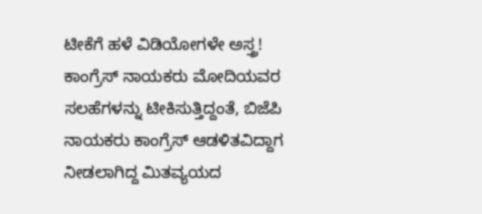ಟೀಕೆಗೆ ಹಳೆ ವಿಡಿಯೋಗಳೇ ಅಸ್ತ್ರ!
ಕಾಂಗ್ರೆಸ್ ನಾಯಕರು ಮೋದಿಯವರ ಸಲಹೆಗಳನ್ನು ಟೀಕಿಸುತ್ತಿದ್ದಂತೆ, ಬಿಜೆಪಿ ನಾಯಕರು ಕಾಂಗ್ರೆಸ್ ಆಡಳಿತವಿದ್ದಾಗ ನೀಡಲಾಗಿದ್ದ ಮಿತವ್ಯಯದ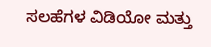ಸಲಹೆಗಳ ವಿಡಿಯೋ ಮತ್ತು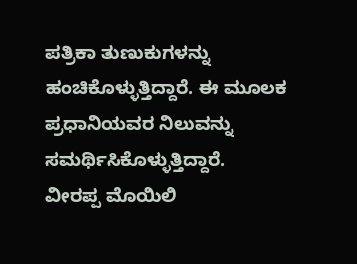ಪತ್ರಿಕಾ ತುಣುಕುಗಳನ್ನು ಹಂಚಿಕೊಳ್ಳುತ್ತಿದ್ದಾರೆ. ಈ ಮೂಲಕ ಪ್ರಧಾನಿಯವರ ನಿಲುವನ್ನು ಸಮರ್ಥಿಸಿಕೊಳ್ಳುತ್ತಿದ್ದಾರೆ.
ವೀರಪ್ಪ ಮೊಯಿಲಿ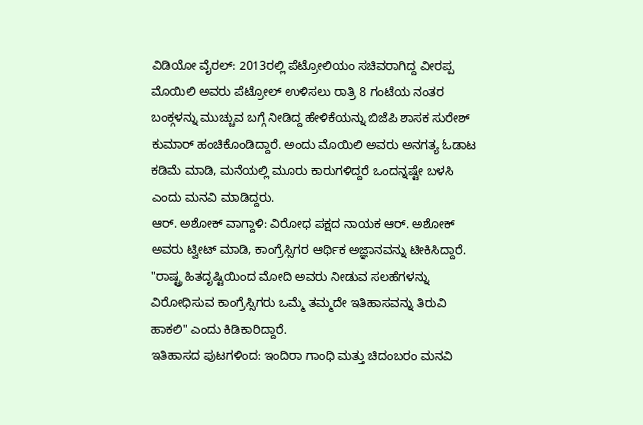ವಿಡಿಯೋ ವೈರಲ್: 2013ರಲ್ಲಿ ಪೆಟ್ರೋಲಿಯಂ ಸಚಿವರಾಗಿದ್ದ ವೀರಪ್ಪ ಮೊಯಿಲಿ ಅವರು ಪೆಟ್ರೋಲ್ ಉಳಿಸಲು ರಾತ್ರಿ 8 ಗಂಟೆಯ ನಂತರ ಬಂಕ್ಗಳನ್ನು ಮುಚ್ಚುವ ಬಗ್ಗೆ ನೀಡಿದ್ದ ಹೇಳಿಕೆಯನ್ನು ಬಿಜೆಪಿ ಶಾಸಕ ಸುರೇಶ್ ಕುಮಾರ್ ಹಂಚಿಕೊಂಡಿದ್ದಾರೆ. ಅಂದು ಮೊಯಿಲಿ ಅವರು ಅನಗತ್ಯ ಓಡಾಟ ಕಡಿಮೆ ಮಾಡಿ, ಮನೆಯಲ್ಲಿ ಮೂರು ಕಾರುಗಳಿದ್ದರೆ ಒಂದನ್ನಷ್ಟೇ ಬಳಸಿ ಎಂದು ಮನವಿ ಮಾಡಿದ್ದರು.
ಆರ್. ಅಶೋಕ್ ವಾಗ್ದಾಳಿ: ವಿರೋಧ ಪಕ್ಷದ ನಾಯಕ ಆರ್. ಅಶೋಕ್ ಅವರು ಟ್ವೀಟ್ ಮಾಡಿ, ಕಾಂಗ್ರೆಸ್ಸಿಗರ ಆರ್ಥಿಕ ಅಜ್ಞಾನವನ್ನು ಟೀಕಿಸಿದ್ದಾರೆ. "ರಾಷ್ಟ್ರ ಹಿತದೃಷ್ಟಿಯಿಂದ ಮೋದಿ ಅವರು ನೀಡುವ ಸಲಹೆಗಳನ್ನು ವಿರೋಧಿಸುವ ಕಾಂಗ್ರೆಸ್ಸಿಗರು ಒಮ್ಮೆ ತಮ್ಮದೇ ಇತಿಹಾಸವನ್ನು ತಿರುವಿ ಹಾಕಲಿ" ಎಂದು ಕಿಡಿಕಾರಿದ್ದಾರೆ.
ಇತಿಹಾಸದ ಪುಟಗಳಿಂದ: ಇಂದಿರಾ ಗಾಂಧಿ ಮತ್ತು ಚಿದಂಬರಂ ಮನವಿ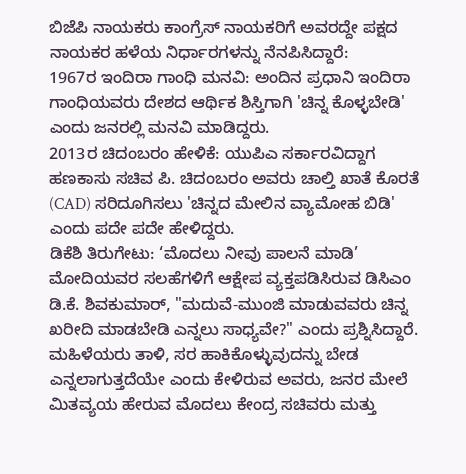ಬಿಜೆಪಿ ನಾಯಕರು ಕಾಂಗ್ರೆಸ್ ನಾಯಕರಿಗೆ ಅವರದ್ದೇ ಪಕ್ಷದ ನಾಯಕರ ಹಳೆಯ ನಿರ್ಧಾರಗಳನ್ನು ನೆನಪಿಸಿದ್ದಾರೆ:
1967ರ ಇಂದಿರಾ ಗಾಂಧಿ ಮನವಿ: ಅಂದಿನ ಪ್ರಧಾನಿ ಇಂದಿರಾ ಗಾಂಧಿಯವರು ದೇಶದ ಆರ್ಥಿಕ ಶಿಸ್ತಿಗಾಗಿ 'ಚಿನ್ನ ಕೊಳ್ಳಬೇಡಿ' ಎಂದು ಜನರಲ್ಲಿ ಮನವಿ ಮಾಡಿದ್ದರು.
2013ರ ಚಿದಂಬರಂ ಹೇಳಿಕೆ: ಯುಪಿಎ ಸರ್ಕಾರವಿದ್ದಾಗ ಹಣಕಾಸು ಸಚಿವ ಪಿ. ಚಿದಂಬರಂ ಅವರು ಚಾಲ್ತಿ ಖಾತೆ ಕೊರತೆ (CAD) ಸರಿದೂಗಿಸಲು 'ಚಿನ್ನದ ಮೇಲಿನ ವ್ಯಾಮೋಹ ಬಿಡಿ' ಎಂದು ಪದೇ ಪದೇ ಹೇಳಿದ್ದರು.
ಡಿಕೆಶಿ ತಿರುಗೇಟು: ‘ಮೊದಲು ನೀವು ಪಾಲನೆ ಮಾಡಿ’
ಮೋದಿಯವರ ಸಲಹೆಗಳಿಗೆ ಆಕ್ಷೇಪ ವ್ಯಕ್ತಪಡಿಸಿರುವ ಡಿಸಿಎಂ ಡಿ.ಕೆ. ಶಿವಕುಮಾರ್, "ಮದುವೆ-ಮುಂಜಿ ಮಾಡುವವರು ಚಿನ್ನ ಖರೀದಿ ಮಾಡಬೇಡಿ ಎನ್ನಲು ಸಾಧ್ಯವೇ?" ಎಂದು ಪ್ರಶ್ನಿಸಿದ್ದಾರೆ. ಮಹಿಳೆಯರು ತಾಳಿ, ಸರ ಹಾಕಿಕೊಳ್ಳುವುದನ್ನು ಬೇಡ ಎನ್ನಲಾಗುತ್ತದೆಯೇ ಎಂದು ಕೇಳಿರುವ ಅವರು, ಜನರ ಮೇಲೆ ಮಿತವ್ಯಯ ಹೇರುವ ಮೊದಲು ಕೇಂದ್ರ ಸಚಿವರು ಮತ್ತು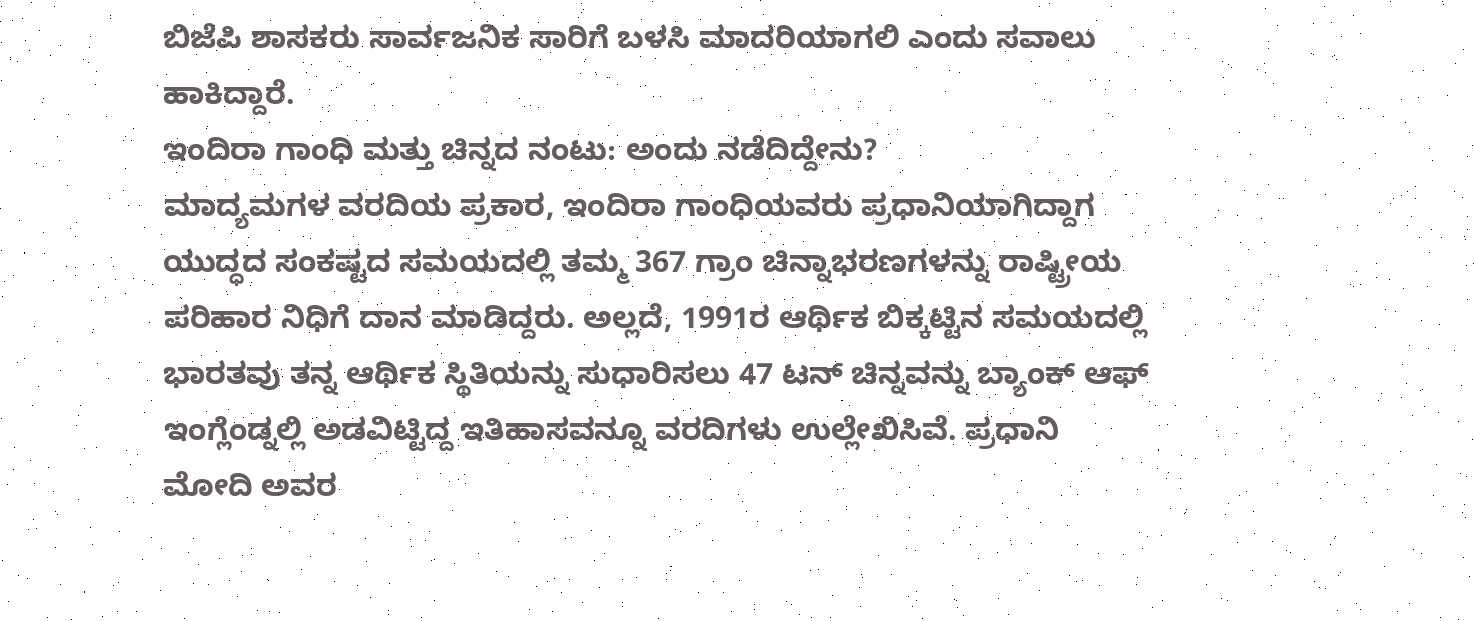ಬಿಜೆಪಿ ಶಾಸಕರು ಸಾರ್ವಜನಿಕ ಸಾರಿಗೆ ಬಳಸಿ ಮಾದರಿಯಾಗಲಿ ಎಂದು ಸವಾಲು ಹಾಕಿದ್ದಾರೆ.
ಇಂದಿರಾ ಗಾಂಧಿ ಮತ್ತು ಚಿನ್ನದ ನಂಟು: ಅಂದು ನಡೆದಿದ್ದೇನು?
ಮಾದ್ಯಮಗಳ ವರದಿಯ ಪ್ರಕಾರ, ಇಂದಿರಾ ಗಾಂಧಿಯವರು ಪ್ರಧಾನಿಯಾಗಿದ್ದಾಗ ಯುದ್ಧದ ಸಂಕಷ್ಟದ ಸಮಯದಲ್ಲಿ ತಮ್ಮ 367 ಗ್ರಾಂ ಚಿನ್ನಾಭರಣಗಳನ್ನು ರಾಷ್ಟ್ರೀಯ ಪರಿಹಾರ ನಿಧಿಗೆ ದಾನ ಮಾಡಿದ್ದರು. ಅಲ್ಲದೆ, 1991ರ ಆರ್ಥಿಕ ಬಿಕ್ಕಟ್ಟಿನ ಸಮಯದಲ್ಲಿ ಭಾರತವು ತನ್ನ ಆರ್ಥಿಕ ಸ್ಥಿತಿಯನ್ನು ಸುಧಾರಿಸಲು 47 ಟನ್ ಚಿನ್ನವನ್ನು ಬ್ಯಾಂಕ್ ಆಫ್ ಇಂಗ್ಲೆಂಡ್ನಲ್ಲಿ ಅಡವಿಟ್ಟಿದ್ದ ಇತಿಹಾಸವನ್ನೂ ವರದಿಗಳು ಉಲ್ಲೇಖಿಸಿವೆ. ಪ್ರಧಾನಿ ಮೋದಿ ಅವರ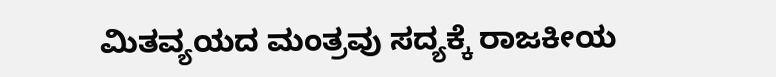ಮಿತವ್ಯಯದ ಮಂತ್ರವು ಸದ್ಯಕ್ಕೆ ರಾಜಕೀಯ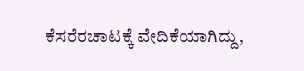ಕೆಸರೆರಚಾಟಕ್ಕೆ ವೇದಿಕೆಯಾಗಿದ್ದು,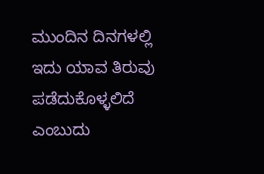ಮುಂದಿನ ದಿನಗಳಲ್ಲಿ ಇದು ಯಾವ ತಿರುವು ಪಡೆದುಕೊಳ್ಳಲಿದೆ ಎಂಬುದು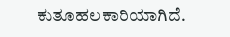ಕುತೂಹಲಕಾರಿಯಾಗಿದೆ.